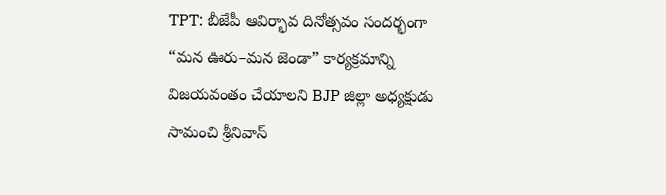TPT: బీజేపీ ఆవిర్భావ దినోత్సవం సందర్భంగా “మన ఊరు–మన జెండా” కార్యక్రమాన్ని విజయవంతం చేయాలని BJP జిల్లా అధ్యక్షుడు సామంచి శ్రీనివాస్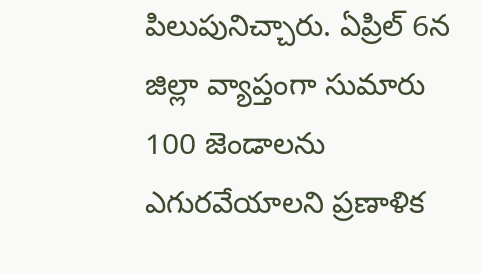పిలుపునిచ్చారు. ఏప్రిల్ 6న జిల్లా వ్యాప్తంగా సుమారు 100 జెండాలను ఎగురవేయాలని ప్రణాళిక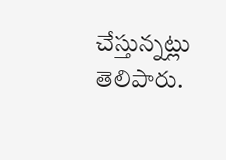చేస్తున్నట్లు తెలిపారు.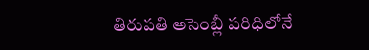తిరుపతి అసెంబ్లీ పరిధిలోనే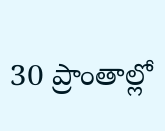30 ప్రాంతాల్లో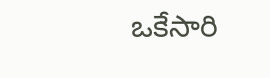ఒకేసారి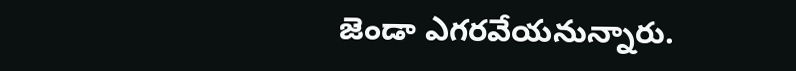జెండా ఎగరవేయనున్నారు.